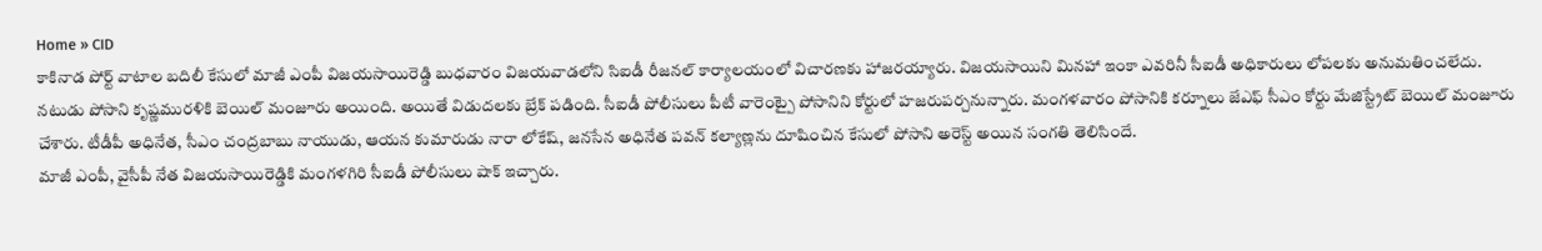Home » CID
కాకినాడ పోర్ట్ వాటాల బదిలీ కేసులో మాజీ ఎంపీ విజయసాయిరెడ్డి బుధవారం విజయవాడలోని సిఐడీ రీజనల్ కార్యాలయంలో విచారణకు హాజరయ్యారు. విజయసాయిని మినహా ఇంకా ఎవరినీ సీఐడీ అధికారులు లోపలకు అనుమతించలేదు.
నటుడు పోసాని కృష్ణమురళికి బెయిల్ మంజూరు అయింది. అయితే విడుదలకు బ్రేక్ పడింది. సీఐడీ పోలీసులు పీటీ వారెంట్పై పోసానిని కోర్టులో హజరుపర్చనున్నారు. మంగళవారం పోసానికి కర్నూలు జేఎఫ్ సీఎం కోర్టు మేజిస్ట్రేట్ బెయిల్ మంజూరు చేశారు. టీడీపీ అధినేత, సీఎం చంద్రబాబు నాయుడు, ఆయన కుమారుడు నారా లోకేష్, జనసేన అధినేత పవన్ కల్యాణ్లను దూషించిన కేసులో పోసాని అరెస్ట్ అయిన సంగతి తెలిసిందే.
మాజీ ఎంపీ, వైసీపీ నేత విజయసాయిరెడ్డికి మంగళగిరి సీఐడీ పోలీసులు షాక్ ఇచ్చారు.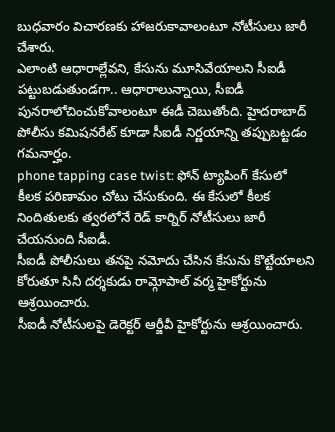బుధవారం విచారణకు హాజరుకావాలంటూ నోటీసులు జారీ చేశారు.
ఎలాంటి ఆధారాల్లేవని, కేసును మూసివేయాలని సీఐడీ పట్టుబడుతుండగా.. ఆధారాలున్నాయి, సీఐడీ పునరాలోచించుకోవాలంటూ ఈడీ చెబుతోంది. హైదరాబాద్ పోలీసు కమిషనరేట్ కూడా సీఐడీ నిర్ణయాన్ని తప్పుబట్టడం గమనార్హం.
phone tapping case twist: ఫోన్ ట్యాపింగ్ కేసులో కీలక పరిణామం చోటు చేసుకుంది. ఈ కేసులో కీలక నిందితులకు త్వరలోనే రెడ్ కార్నిర్ నోటీసులు జారీ చేయనుంది సీఐడీ.
సీఐడీ పోలీసులు తనపై నమోదు చేసిన కేసును కొట్టేయాలని కోరుతూ సినీ దర్శకుడు రామ్గోపాల్ వర్మ హైకోర్టును ఆశ్రయించారు.
సీఐడీ నోటీసులపై డెరెక్టర్ ఆర్జీవీ హైకోర్టును ఆశ్రయించారు.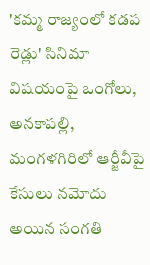'కమ్మ రాజ్యంలో కడప రెడ్లు' సినిమా విషయంపై ఒంగోలు, అనకాపల్లి, మంగళగిరిలో ఆర్జీవీపై కేసులు నమోదు అయిన సంగతి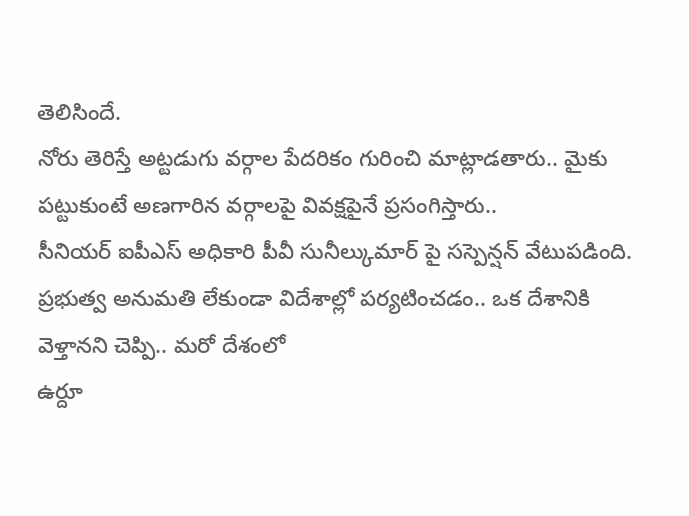తెలిసిందే.
నోరు తెరిస్తే అట్టడుగు వర్గాల పేదరికం గురించి మాట్లాడతారు.. మైకు పట్టుకుంటే అణగారిన వర్గాలపై వివక్షపైనే ప్రసంగిస్తారు..
సీనియర్ ఐపీఎస్ అధికారి పీవీ సునీల్కుమార్ పై సస్పెన్షన్ వేటుపడింది. ప్రభుత్వ అనుమతి లేకుండా విదేశాల్లో పర్యటించడం.. ఒక దేశానికి వెళ్తానని చెప్పి.. మరో దేశంలో
ఉర్దూ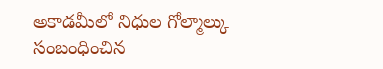అకాడమీలో నిధుల గోల్మాల్కు సంబంధించిన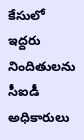కేసులో ఇద్దరు నిందితులను సీఐడీ అధికారులు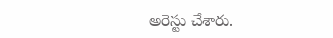అరెస్టు చేశారు.